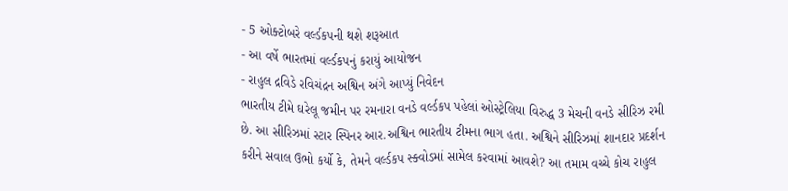- 5 ઓક્ટોબરે વર્લ્ડકપની થશે શરૂઆત
- આ વર્ષે ભારતમાં વર્લ્ડકપનું કરાયું આયોજન
- રાહુલ દ્રવિડે રવિચંદ્રન અશ્વિન અંગે આપ્યું નિવેદન
ભારતીય ટીમે ઘરેલૂ જમીન પર રમનારા વનડે વર્લ્ડકપ પહેલાં ઓસ્ટ્રેલિયા વિરુદ્ધ 3 મેચની વનડે સીરિઝ રમી છે. આ સીરિઝમાં સ્ટાર સ્પિનર આર.અશ્વિન ભારતીય ટીમના ભાગ હતા. અશ્વિને સીરિઝમાં શાનદાર પ્રદર્શન કરીને સવાલ ઉભો કર્યો કે, તેમને વર્લ્ડકપ સ્ક્વોડમાં સામેલ કરવામાં આવશે? આ તમામ વચ્ચે કોચ રાહુલ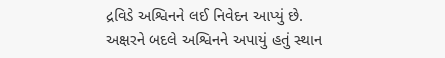દ્રવિડે અશ્વિનને લઈ નિવેદન આપ્યું છે.
અક્ષરને બદલે અશ્વિનને અપાયું હતું સ્થાન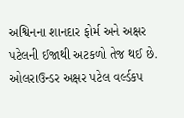અશ્વિનના શાનદાર ફોર્મ અને અક્ષર પટેલની ઈજાથી અટકળો તેજ થઈ છે. ઓલરાઉન્ડર અક્ષર પટેલ વર્લ્ડકપ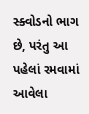સ્ક્વોડનો ભાગ છે, પરંતુ આ પહેલાં રમવામાં આવેલા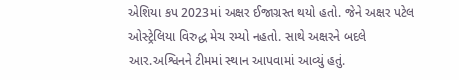એશિયા કપ 2023માં અક્ષર ઈજાગ્રસ્ત થયો હતો. જેને અક્ષર પટેલ ઓસ્ટ્રેલિયા વિરુદ્ધ મેચ રમ્યો નહતો. સાથે અક્ષરને બદલે આર.અશ્વિનને ટીમમાં સ્થાન આપવામાં આવ્યું હતું.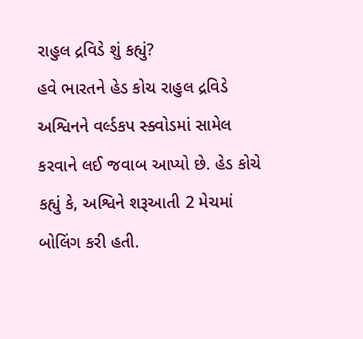રાહુલ દ્રવિડે શું કહ્યું?
હવે ભારતને હેડ કોચ રાહુલ દ્રવિડે અશ્વિનને વર્લ્ડકપ સ્ક્વોડમાં સામેલ કરવાને લઈ જવાબ આપ્યો છે. હેડ કોચે કહ્યું કે, અશ્વિને શરૂઆતી 2 મેચમાં બોલિંગ કરી હતી.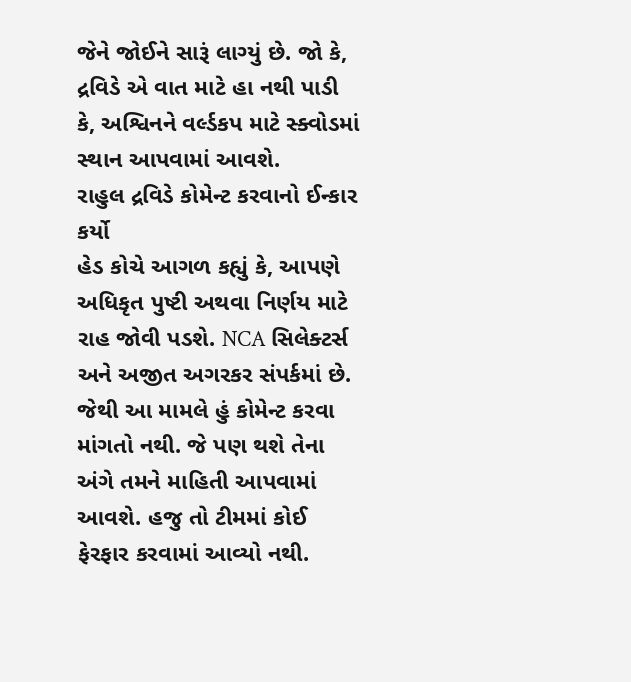જેને જોઈને સારૂં લાગ્યું છે. જો કે, દ્રવિડે એ વાત માટે હા નથી પાડી કે, અશ્વિનને વર્લ્ડકપ માટે સ્ક્વોડમાં સ્થાન આપવામાં આવશે.
રાહુલ દ્રવિડે કોમેન્ટ કરવાનો ઈન્કાર કર્યો
હેડ કોચે આગળ કહ્યું કે, આપણે અધિકૃત પુષ્ટી અથવા નિર્ણય માટે રાહ જોવી પડશે. NCA સિલેક્ટર્સ અને અજીત અગરકર સંપર્કમાં છે. જેથી આ મામલે હું કોમેન્ટ કરવા માંગતો નથી. જે પણ થશે તેના અંગે તમને માહિતી આપવામાં આવશે. હજુ તો ટીમમાં કોઈ ફેરફાર કરવામાં આવ્યો નથી.